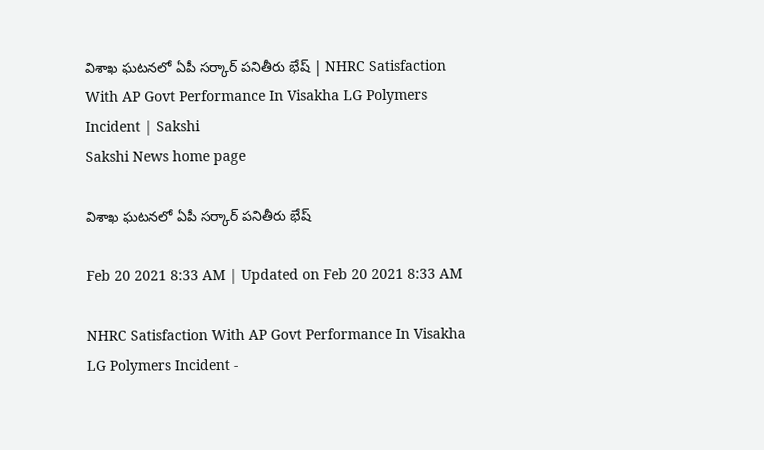విశాఖ ఘటనలో ఏపీ సర్కార్‌ పనితీరు భేష్‌ | NHRC Satisfaction With AP Govt Performance In Visakha LG Polymers Incident | Sakshi
Sakshi News home page

విశాఖ ఘటనలో ఏపీ సర్కార్‌ పనితీరు భేష్‌

Feb 20 2021 8:33 AM | Updated on Feb 20 2021 8:33 AM

NHRC Satisfaction With AP Govt Performance In Visakha LG Polymers Incident -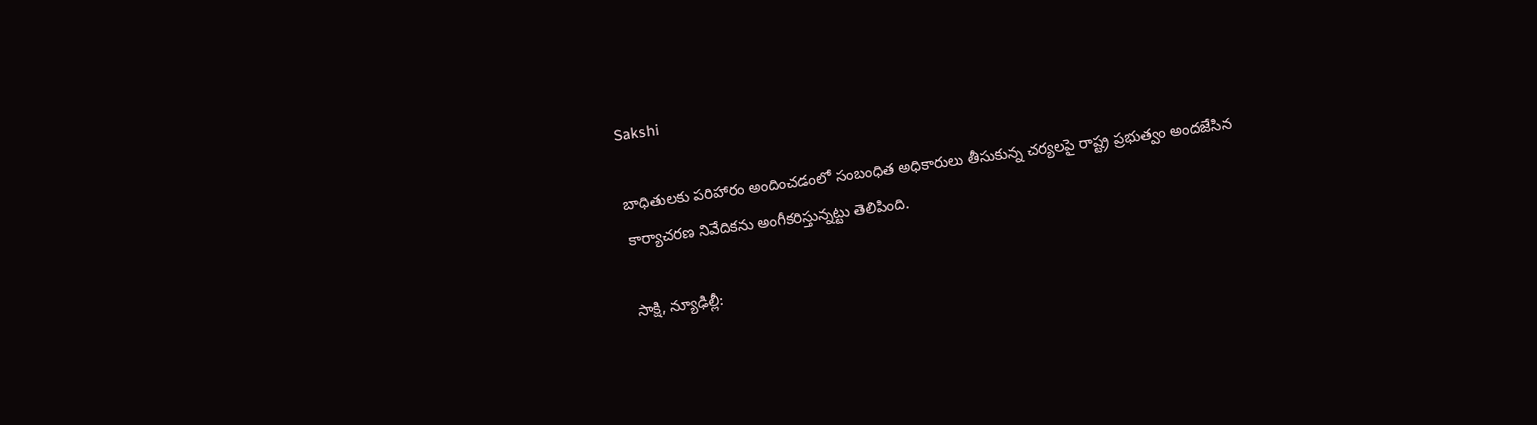Sakshi

బాధితులకు పరిహారం అందించడంలో సంబంధిత అధికారులు తీసుకున్న చర్యలపై రాష్ట్ర ప్రభుత్వం అందజేసిన కార్యాచరణ నివేదికను అంగీకరిస్తున్నట్టు తెలిపింది.

సాక్షి, న్యూఢిల్లీ: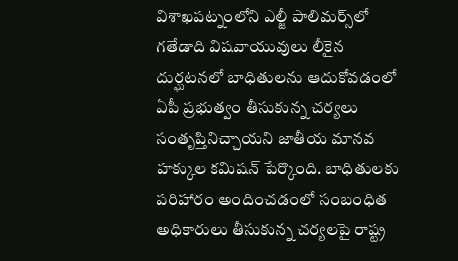విశాఖపట్నంలోని ఎల్జీ పాలిమర్స్‌లో గతేడాది విషవాయువులు లీకైన దుర్ఘటనలో బాధితులను ఆదుకోవడంలో ఏపీ ప్రభుత్వం తీసుకున్న చర్యలు సంతృప్తినిచ్చాయని జాతీయ మానవ హక్కుల కమిషన్‌ పేర్కొంది. బాధితులకు పరిహారం అందించడంలో సంబంధిత అధికారులు తీసుకున్న చర్యలపై రాష్ట్ర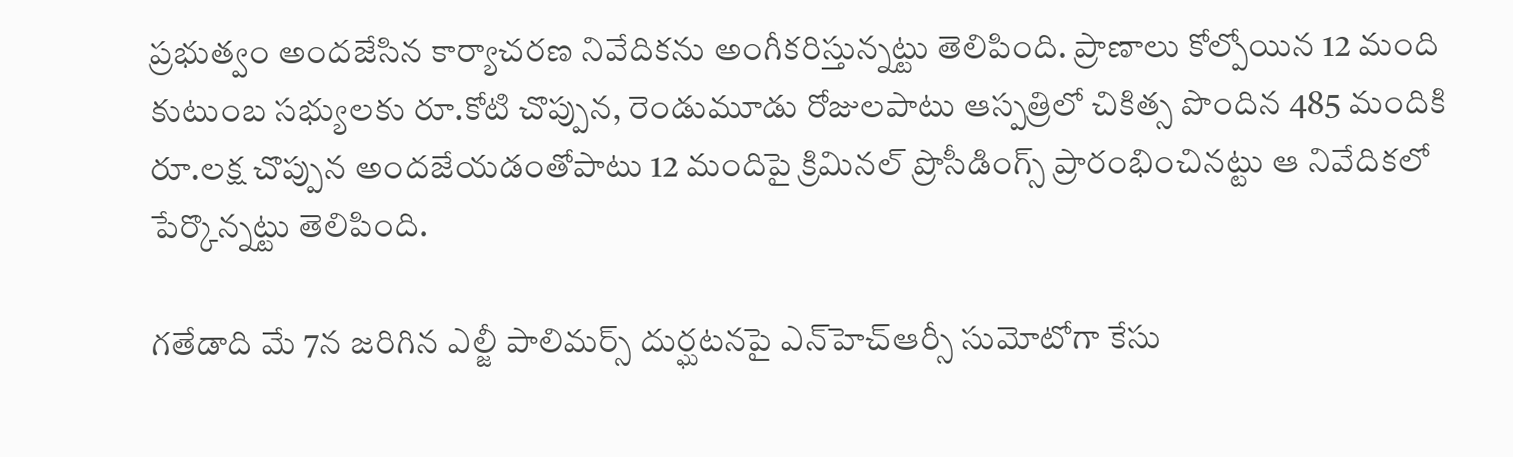ప్రభుత్వం అందజేసిన కార్యాచరణ నివేదికను అంగీకరిస్తున్నట్టు తెలిపింది. ప్రాణాలు కోల్పోయిన 12 మంది కుటుంబ సభ్యులకు రూ.కోటి చొప్పున, రెండుమూడు రోజులపాటు ఆస్పత్రిలో చికిత్స పొందిన 485 మందికి రూ.లక్ష చొప్పున అందజేయడంతోపాటు 12 మందిపై క్రిమినల్‌ ప్రొసీడింగ్స్‌ ప్రారంభించినట్టు ఆ నివేదికలో పేర్కొన్నట్టు తెలిపింది.

గతేడాది మే 7న జరిగిన ఎల్జీ పాలిమర్స్‌ దుర్ఘటనపై ఎన్‌హెచ్‌ఆర్సీ సుమోటోగా కేసు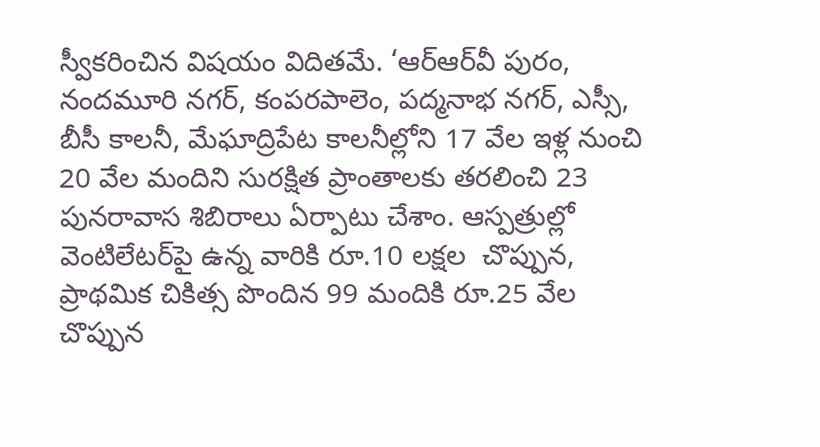స్వీకరించిన విషయం విదితమే. ‘ఆర్‌ఆర్‌వీ పురం, నందమూరి నగర్, కంపరపాలెం, పద్మనాభ నగర్, ఎస్సీ, బీసీ కాలనీ, మేఘాద్రిపేట కాలనీల్లోని 17 వేల ఇళ్ల నుంచి 20 వేల మందిని సురక్షిత ప్రాంతాలకు తరలించి 23 పునరావాస శిబిరాలు ఏర్పాటు చేశాం. ఆస్పత్రుల్లో వెంటిలేటర్‌పై ఉన్న వారికి రూ.10 లక్షల  చొప్పున, ప్రాథమిక చికిత్స పొందిన 99 మందికి రూ.25 వేల చొప్పున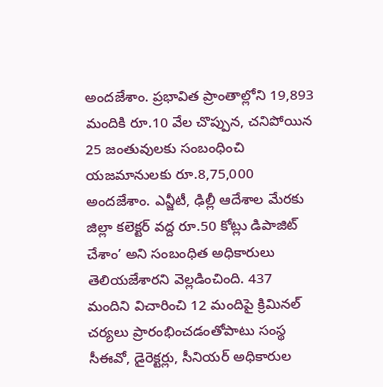అందజేశాం. ప్రభావిత ప్రాంతాల్లోని 19,893 మందికి రూ.10 వేల చొప్పున, చనిపోయిన 25 జంతువులకు సంబంధించి యజమానులకు రూ.8,75,000 అందజేశాం. ఎన్జీటీ, ఢిల్లీ ఆదేశాల మేరకు జిల్లా కలెక్టర్‌ వద్ద రూ.50 కోట్లు డిపాజిట్‌ చేశాం’ అని సంబంధిత అధికారులు తెలియజేశారని వెల్లడించింది. 437 మందిని విచారించి 12 మందిపై క్రిమినల్‌ చర్యలు ప్రారంభించడంతోపాటు సంస్థ సీఈవో, డైరెక్టర్లు, సీనియర్‌ అధికారుల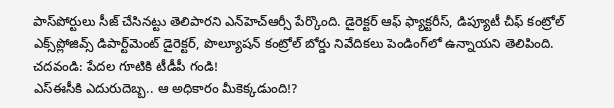పాస్‌పోర్టులు సీజ్‌ చేసినట్టు తెలిపారని ఎన్‌హెచ్‌ఆర్సీ పేర్కొంది. డైరెక్టర్‌ ఆఫ్‌ ఫ్యాక్టరీస్, డిప్యూటీ చీఫ్‌ కంట్రోల్‌ ఎక్స్‌ప్లోజివ్స్‌ డిపార్ట్‌మెంట్‌ డైరెక్టర్, పొల్యూషన్‌ కంట్రోల్‌ బోర్డు నివేదికలు పెండింగ్‌లో ఉన్నాయని తెలిపింది.
చదవండి: పేదల గూటికి టీడీపీ గండి!
ఎస్‌ఈసీకి ఎదురుదెబ్బ.. ఆ అధికారం మీకెక్కడుంది!?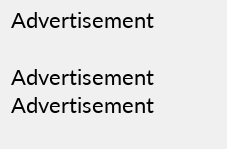Advertisement

Advertisement
Advertisement